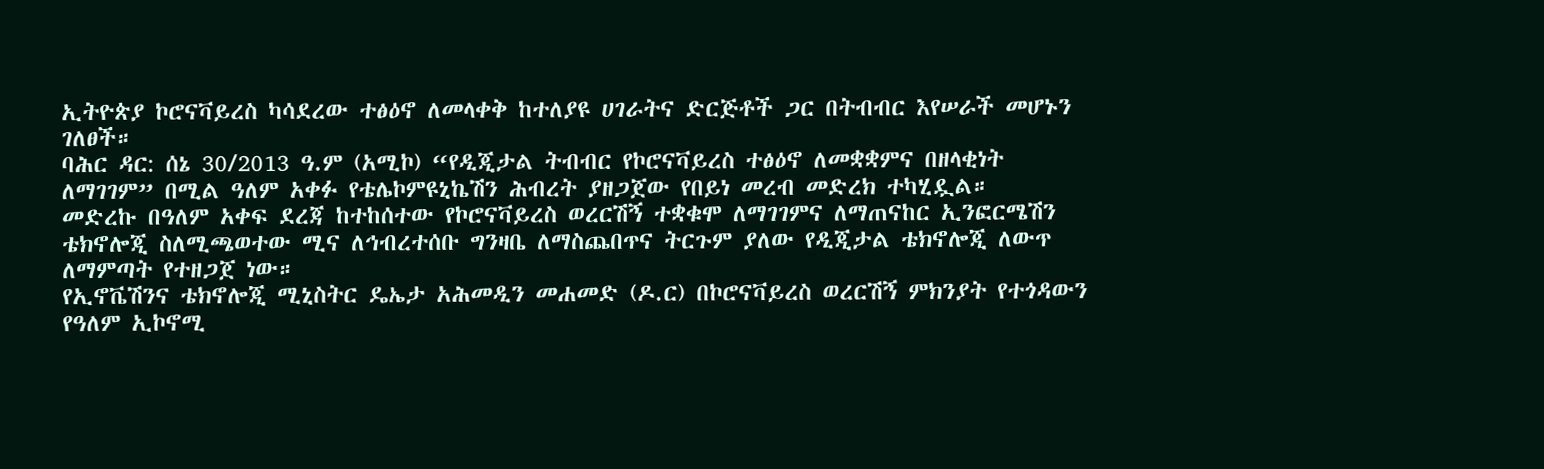ኢትዮጵያ ኮሮናቫይረስ ካሳደረው ተፅዕኖ ለመላቀቅ ከተለያዩ ሀገራትና ድርጅቶች ጋር በትብብር እየሠራች መሆኑን ገለፀች።
ባሕር ዳር: ሰኔ 30/2013 ዓ.ም (አሚኮ) “የዲጂታል ትብብር የኮሮናቫይረስ ተፅዕኖ ለመቋቋምና በዘላቂነት ለማገገም” በሚል ዓለም አቀፉ የቴሌኮምዩኒኬሽን ሕብረት ያዘጋጀው የበይነ መረብ መድረክ ተካሂዷል።
መድረኩ በዓለም አቀፍ ደረጃ ከተከሰተው የኮሮናቫይረስ ወረርሽኝ ተቋቁሞ ለማገገምና ለማጠናከር ኢንፎርሜሽን ቴክኖሎጂ ስለሚጫወተው ሚና ለኅብረተሰቡ ግንዛቤ ለማስጨበጥና ትርጉም ያለው የዲጂታል ቴክኖሎጂ ለውጥ ለማምጣት የተዘጋጀ ነው።
የኢኖቬሽንና ቴክኖሎጂ ሚኒስትር ዴኤታ አሕመዲን መሐመድ (ዶ.ር) በኮሮናቫይረስ ወረርሽኝ ምክንያት የተጎዳውን የዓለም ኢኮኖሚ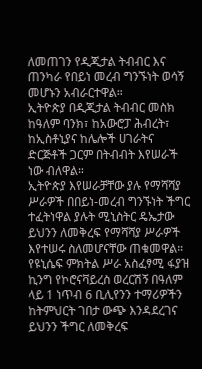ለመጠገን የዲጂታል ትብብር እና ጠንካራ የበይነ መረብ ግንኙነት ወሳኝ መሆኑን አብራርተዋል።
ኢትዮጵያ በዲጂታል ትብብር መስክ ከዓለም ባንክ፣ ከአውሮፓ ሕብረት፣ ከኢስቶኒያና ከሌሎች ሀገራትና ድርጅቶች ጋርም በትብብት እየሠራች ነው ብለዋል።
ኢትዮጵያ እየሠራቻቸው ያሉ የማሻሻያ ሥራዎች በበይነ-መረብ ግንኙነት ችግር ተፈትነዋል ያሉት ሚኒስትር ዴኤታው ይህንን ለመቅረፍ የማሻሻያ ሥራዎች እየተሠሩ ስለመሆናቸው ጠቁመዋል።
የዩኒሴፍ ምክትል ሥራ አስፈፃሚ ፋያዝ ኪንግ የኮሮናቫይረስ ወረርሽኝ በዓለም ላይ 1 ነጥብ 6 ቢሊየንን ተማሪዎችን ከትምህርት ገበታ ውጭ እንዳደረገና ይህንን ችግር ለመቅረፍ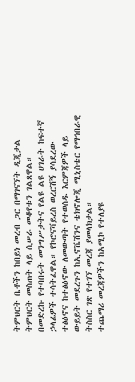ትምህርት ቤቶችን ከበይነ መረብ ጋር በማገናኘት ዲጂታል ትምህርት መስጠት ላይ ሲሠራ መቆየቱን ገልጸዋል።
በመድረኩ የተባበሩት መንግሥታትና የልዩ ልዩ ሀገራት ከፍተኛ ኃላፊዎች ተሳትፈዋል። የኮሮናቫይረስ ወረርሽኝ ያሳደረው ተፅዕኖና ከተፅዕኖው ለመውጣት የተወሰዱ እርምጃዎች ላይ ውይይት መደረጉን ከኢኖቬሽንና ቴክኖሎጂ ሚኒስቴር የማኅበራዊ ትስስር ገጽ የተገኘ መረጃ ያመላክታል።
ተጨማሪ መረጃዎችን ከአሚኮ የተለያዩ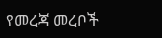የመረጃ መረቦች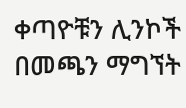ቀጣዮቹን ሊንኮች በመጫን ማግኘት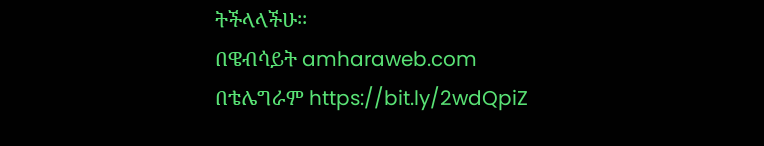ትችላላችሁ፡፡
በዌብሳይት amharaweb.com
በቴሌግራም https://bit.ly/2wdQpiZ